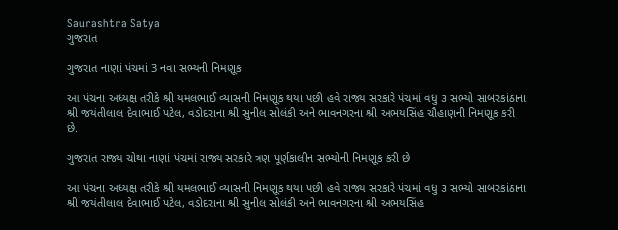Saurashtra Satya
ગુજરાત

ગુજરાત નાણાં પંચમાં 3 નવા સભ્યની નિમણૂક

આ પંચના અધ્યક્ષ તરીકે શ્રી યમલભાઈ વ્યાસની નિમણૂક થયા પછી હવે રાજ્ય સરકારે પંચમાં વધુ ૩ સભ્યો સાબરકાંઠાના શ્રી જયંતીલાલ દેવાભાઈ પટેલ, વડોદરાના શ્રી સુનીલ સોલંકી અને ભાવનગરના શ્રી અભયસિંહ ચૌહાણની નિમણૂક કરી છે.

ગુજરાત રાજ્ય ચોથા નાણાં પંચમાં રાજ્ય સરકારે ત્રણ પૂર્ણકાલીન સભ્યોની નિમણૂક કરી છે

આ પંચના અધ્યક્ષ તરીકે શ્રી યમલભાઈ વ્યાસની નિમણૂક થયા પછી હવે રાજ્ય સરકારે પંચમાં વધુ ૩ સભ્યો સાબરકાંઠાના શ્રી જયંતીલાલ દેવાભાઈ પટેલ, વડોદરાના શ્રી સુનીલ સોલંકી અને ભાવનગરના શ્રી અભયસિંહ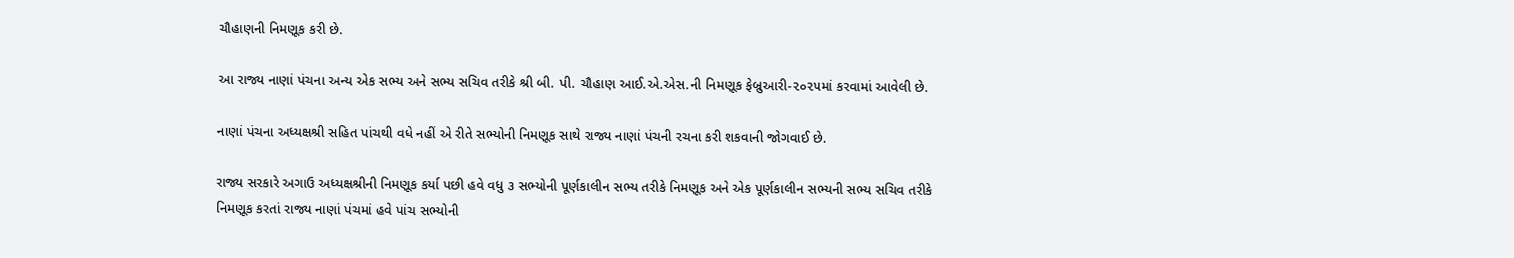ચૌહાણની નિમણૂક કરી છે.

આ રાજ્ય નાણાં પંચના અન્ય એક સભ્ય અને સભ્ય સચિવ તરીકે શ્રી બી. પી. ચૌહાણ આઈ.એ.એસ.ની નિમણૂક ફેબ્રુઆરી-૨૦૨૫માં કરવામાં આવેલી છે.

નાણાં પંચના અધ્યક્ષશ્રી સહિત પાંચથી વધે નહીં એ રીતે સભ્યોની નિમણૂક સાથે રાજ્ય નાણાં પંચની રચના કરી શકવાની જોગવાઈ છે.

રાજ્ય સરકારે અગાઉ અધ્યક્ષશ્રીની નિમણૂક કર્યા પછી હવે વધુ ૩ સભ્યોની પૂર્ણકાલીન સભ્ય તરીકે નિમણૂક અને એક પૂર્ણકાલીન સભ્યની સભ્ય સચિવ તરીકે નિમણૂક કરતાં રાજ્ય નાણાં પંચમાં હવે પાંચ સભ્યોની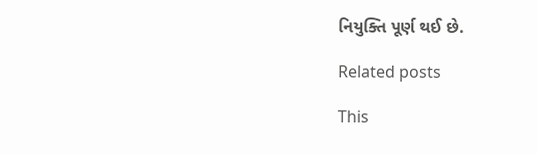નિયુક્તિ પૂર્ણ થઈ છે.

Related posts

This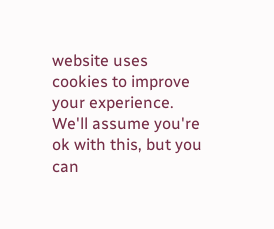website uses cookies to improve your experience. We'll assume you're ok with this, but you can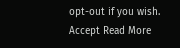opt-out if you wish. Accept Read More